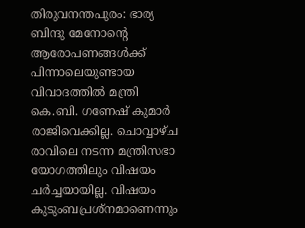തിരുവനന്തപുരം: ഭാര്യ ബിന്ദു മേനോന്റെ ആരോപണങ്ങൾക്ക് പിന്നാലെയുണ്ടായ വിവാദത്തിൽ മന്ത്രി കെ.ബി. ഗണേഷ് കുമാർ രാജിവെക്കില്ല. ചൊവ്വാഴ്ച രാവിലെ നടന്ന മന്ത്രിസഭാ യോഗത്തിലും വിഷയം ചർച്ചയായില്ല. വിഷയം കുടുംബപ്രശ്നമാണെന്നും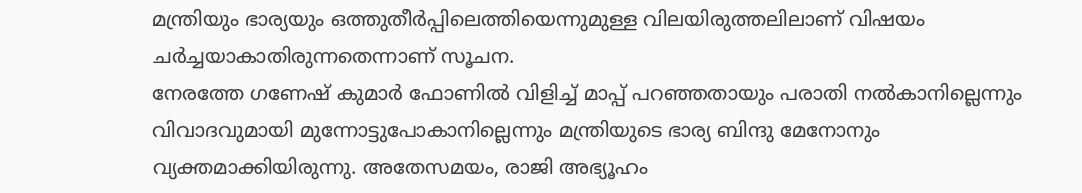മന്ത്രിയും ഭാര്യയും ഒത്തുതീർപ്പിലെത്തിയെന്നുമുള്ള വിലയിരുത്തലിലാണ് വിഷയം ചർച്ചയാകാതിരുന്നതെന്നാണ് സൂചന.
നേരത്തേ ഗണേഷ് കുമാർ ഫോണിൽ വിളിച്ച് മാപ്പ് പറഞ്ഞതായും പരാതി നൽകാനില്ലെന്നും വിവാദവുമായി മുന്നോട്ടുപോകാനില്ലെന്നും മന്ത്രിയുടെ ഭാര്യ ബിന്ദു മേനോനും വ്യക്തമാക്കിയിരുന്നു. അതേസമയം, രാജി അഭ്യൂഹം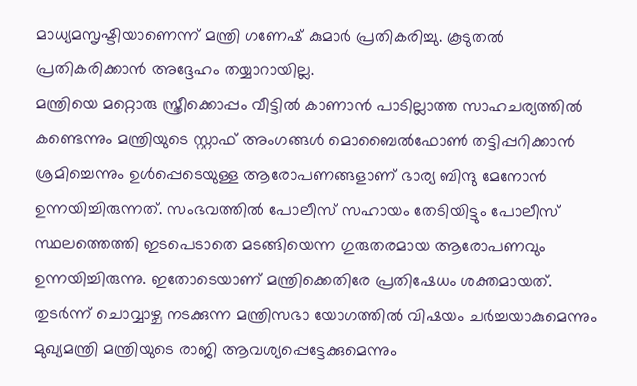മാധ്യമസൃഷ്ടിയാണെന്ന് മന്ത്രി ഗണേഷ് കുമാർ പ്രതികരിച്ചു. കൂടുതൽ പ്രതികരിക്കാൻ അദ്ദേഹം തയ്യാറായില്ല.
മന്ത്രിയെ മറ്റൊരു സ്ത്രീക്കൊപ്പം വീട്ടിൽ കാണാൻ പാടില്ലാത്ത സാഹചര്യത്തിൽ കണ്ടെന്നും മന്ത്രിയുടെ സ്റ്റാഫ് അംഗങ്ങൾ മൊബൈൽഫോൺ തട്ടിപ്പറിക്കാൻ ശ്രമിച്ചെന്നും ഉൾപ്പെടെയുള്ള ആരോപണങ്ങളാണ് ഭാര്യ ബിന്ദു മേനോൻ ഉന്നയിച്ചിരുന്നത്. സംഭവത്തിൽ പോലീസ് സഹായം തേടിയിട്ടും പോലീസ് സ്ഥലത്തെത്തി ഇടപെടാതെ മടങ്ങിയെന്ന ഗുരുതരമായ ആരോപണവും ഉന്നയിച്ചിരുന്നു. ഇതോടെയാണ് മന്ത്രിക്കെതിരേ പ്രതിഷേധം ശക്തമായത്. തുടർന്ന് ചൊവ്വാഴ്ച നടക്കുന്ന മന്ത്രിസഭാ യോഗത്തിൽ വിഷയം ചർച്ചയാകുമെന്നും മുഖ്യമന്ത്രി മന്ത്രിയുടെ രാജി ആവശ്യപ്പെട്ടേക്കുമെന്നും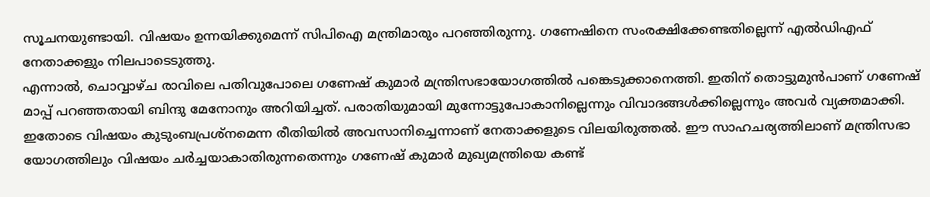സൂചനയുണ്ടായി. വിഷയം ഉന്നയിക്കുമെന്ന് സിപിഐ മന്ത്രിമാരും പറഞ്ഞിരുന്നു. ഗണേഷിനെ സംരക്ഷിക്കേണ്ടതില്ലെന്ന് എൽഡിഎഫ് നേതാക്കളും നിലപാടെടുത്തു.
എന്നാൽ, ചൊവ്വാഴ്ച രാവിലെ പതിവുപോലെ ഗണേഷ് കുമാർ മന്ത്രിസഭായോഗത്തിൽ പങ്കെടുക്കാനെത്തി. ഇതിന് തൊട്ടുമുൻപാണ് ഗണേഷ് മാപ്പ് പറഞ്ഞതായി ബിന്ദു മേനോനും അറിയിച്ചത്. പരാതിയുമായി മുന്നോട്ടുപോകാനില്ലെന്നും വിവാദങ്ങൾക്കില്ലെന്നും അവർ വ്യക്തമാക്കി. ഇതോടെ വിഷയം കുടുംബപ്രശ്നമെന്ന രീതിയിൽ അവസാനിച്ചെന്നാണ് നേതാക്കളുടെ വിലയിരുത്തൽ. ഈ സാഹചര്യത്തിലാണ് മന്ത്രിസഭാ യോഗത്തിലും വിഷയം ചർച്ചയാകാതിരുന്നതെന്നും ഗണേഷ് കുമാർ മുഖ്യമന്ത്രിയെ കണ്ട്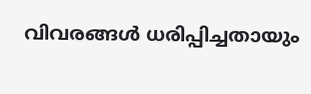വിവരങ്ങൾ ധരിപ്പിച്ചതായും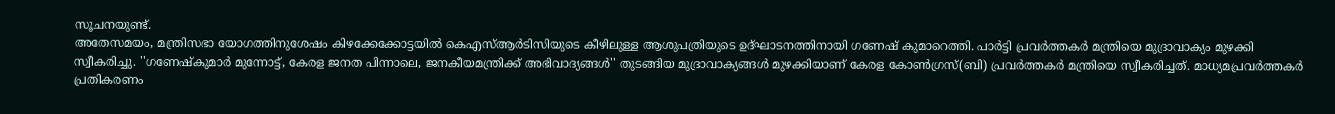സൂചനയുണ്ട്.
അതേസമയം, മന്ത്രിസഭാ യോഗത്തിനുശേഷം കിഴക്കേക്കോട്ടയിൽ കെഎസ്ആർടിസിയുടെ കീഴിലുള്ള ആശുപത്രിയുടെ ഉദ്ഘാടനത്തിനായി ഗണേഷ് കുമാറെത്തി. പാർട്ടി പ്രവർത്തകർ മന്ത്രിയെ മുദ്രാവാക്യം മുഴക്കി സ്വീകരിച്ചു. ''ഗണേഷ്കുമാർ മുന്നോട്ട്, കേരള ജനത പിന്നാലെ, ജനകീയമന്ത്രിക്ക് അഭിവാദ്യങ്ങൾ'' തുടങ്ങിയ മുദ്രാവാക്യങ്ങൾ മുഴക്കിയാണ് കേരള കോൺഗ്രസ്(ബി) പ്രവർത്തകർ മന്ത്രിയെ സ്വീകരിച്ചത്. മാധ്യമപ്രവർത്തകർ പ്രതികരണം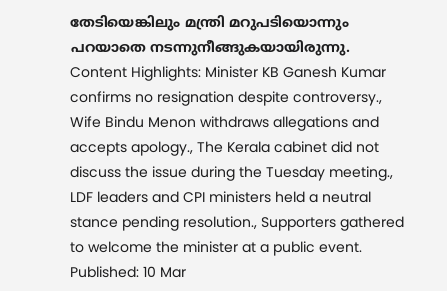തേടിയെങ്കിലും മന്ത്രി മറുപടിയൊന്നും പറയാതെ നടന്നുനീങ്ങുകയായിരുന്നു.
Content Highlights: Minister KB Ganesh Kumar confirms no resignation despite controversy., Wife Bindu Menon withdraws allegations and accepts apology., The Kerala cabinet did not discuss the issue during the Tuesday meeting., LDF leaders and CPI ministers held a neutral stance pending resolution., Supporters gathered to welcome the minister at a public event.
Published: 10 Mar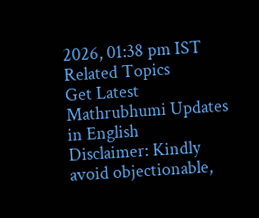2026, 01:38 pm IST
Related Topics
Get Latest Mathrubhumi Updates in English
Disclaimer: Kindly avoid objectionable,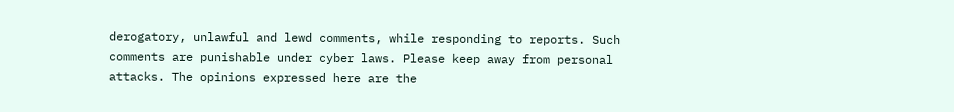derogatory, unlawful and lewd comments, while responding to reports. Such comments are punishable under cyber laws. Please keep away from personal attacks. The opinions expressed here are the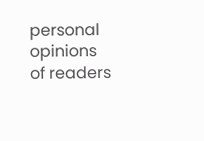personal opinions of readers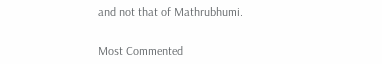and not that of Mathrubhumi.


Most Commented